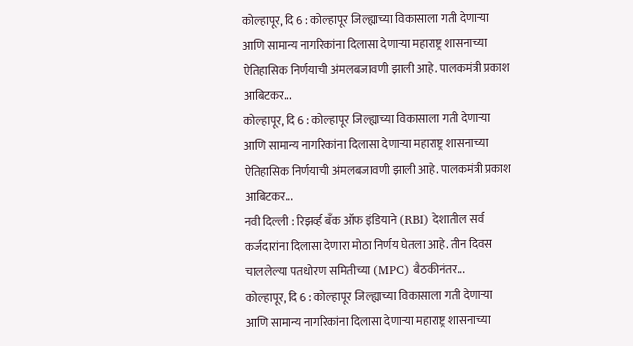कोल्हापूर, दि 6 : कोल्हापूर जिल्ह्याच्या विकासाला गती देणाऱ्या आणि सामान्य नागरिकांना दिलासा देणाऱ्या महाराष्ट्र शासनाच्या ऐतिहासिक निर्णयाची अंमलबजावणी झाली आहे. पालकमंत्री प्रकाश आबिटकर...
कोल्हापूर, दि 6 : कोल्हापूर जिल्ह्याच्या विकासाला गती देणाऱ्या आणि सामान्य नागरिकांना दिलासा देणाऱ्या महाराष्ट्र शासनाच्या ऐतिहासिक निर्णयाची अंमलबजावणी झाली आहे. पालकमंत्री प्रकाश आबिटकर...
नवी दिल्ली : रिझर्व्ह बँक ऑफ इंडियाने (RBI) देशातील सर्व कर्जदारांना दिलासा देणारा मोठा निर्णय घेतला आहे. तीन दिवस चाललेल्या पतधोरण समितीच्या (MPC) बैठकीनंतर...
कोल्हापूर, दि 6 : कोल्हापूर जिल्ह्याच्या विकासाला गती देणाऱ्या आणि सामान्य नागरिकांना दिलासा देणाऱ्या महाराष्ट्र शासनाच्या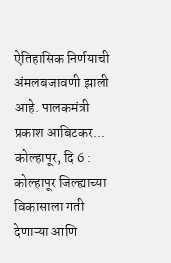ऐतिहासिक निर्णयाची अंमलबजावणी झाली आहे. पालकमंत्री प्रकाश आबिटकर...
कोल्हापूर, दि 6 : कोल्हापूर जिल्ह्याच्या विकासाला गती देणाऱ्या आणि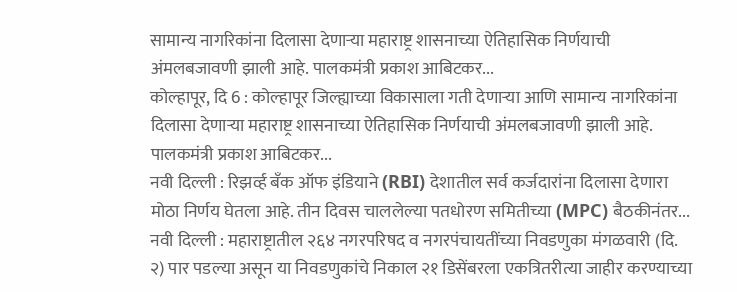सामान्य नागरिकांना दिलासा देणाऱ्या महाराष्ट्र शासनाच्या ऐतिहासिक निर्णयाची अंमलबजावणी झाली आहे. पालकमंत्री प्रकाश आबिटकर...
कोल्हापूर, दि 6 : कोल्हापूर जिल्ह्याच्या विकासाला गती देणाऱ्या आणि सामान्य नागरिकांना दिलासा देणाऱ्या महाराष्ट्र शासनाच्या ऐतिहासिक निर्णयाची अंमलबजावणी झाली आहे. पालकमंत्री प्रकाश आबिटकर...
नवी दिल्ली : रिझर्व्ह बँक ऑफ इंडियाने (RBI) देशातील सर्व कर्जदारांना दिलासा देणारा मोठा निर्णय घेतला आहे. तीन दिवस चाललेल्या पतधोरण समितीच्या (MPC) बैठकीनंतर...
नवी दिल्ली : महाराष्ट्रातील २६४ नगरपरिषद व नगरपंचायतींच्या निवडणुका मंगळवारी (दि. २) पार पडल्या असून या निवडणुकांचे निकाल २१ डिसेंबरला एकत्रितरीत्या जाहीर करण्याच्या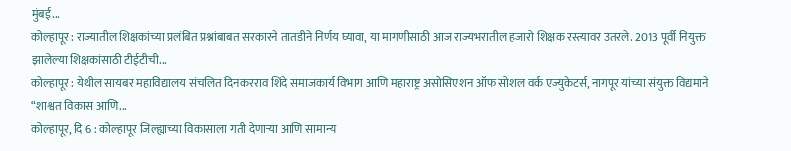मुंबई...
कोल्हापूर : राज्यातील शिक्षकांच्या प्रलंबित प्रश्नांबाबत सरकारने तातडीने निर्णय घ्यावा, या मागणीसाठी आज राज्यभरातील हजारो शिक्षक रस्त्यावर उतरले. 2013 पूर्वी नियुक्त झालेल्या शिक्षकांसाठी टीईटीची...
कोल्हापूर : येथील सायबर महाविद्यालय संचलित दिनकरराव शिंदे समाजकार्य विभाग आणि महाराष्ट्र असोसिएशन ऑफ सोशल वर्क एज्युकेटर्स, नागपूर यांच्या संयुक्त विद्यमाने “शाश्वत विकास आणि...
कोल्हापूर, दि 6 : कोल्हापूर जिल्ह्याच्या विकासाला गती देणाऱ्या आणि सामान्य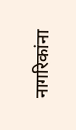नागरिकांना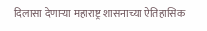दिलासा देणाऱ्या महाराष्ट्र शासनाच्या ऐतिहासिक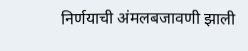निर्णयाची अंमलबजावणी झाली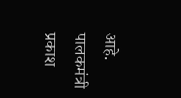आहे. पालकमंत्री प्रकाश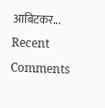आबिटकर...
Recent Comments